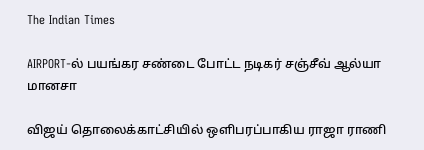The Indian Times

AIRPORT-ல் பயங்கர சண்டை போட்ட நடிகர் சஞ்சீவ் ஆல்யா மானசா

விஜய் தொலைக்காட்சியில் ஒளிபரப்பாகிய ராஜா ராணி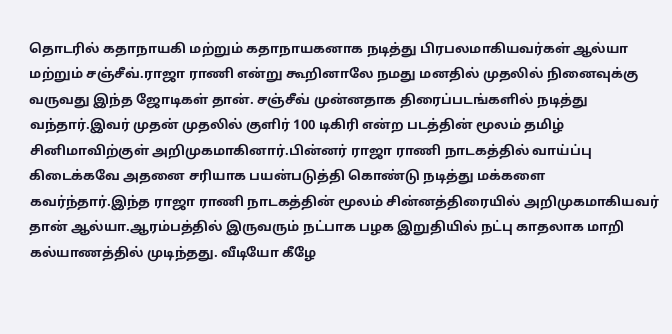தொடரில் கதாநாயகி மற்றும் கதாநாயகனாக நடித்து பிரபலமாகியவர்கள் ஆல்யா மற்றும் சஞ்சீவ்.ராஜா ராணி என்று கூறினாலே நமது மனதில் முதலில் நினைவுக்கு வருவது இந்த ஜோடிகள் தான். சஞ்சீவ் முன்னதாக திரைப்படங்களில் நடித்து வந்தார்.இவர் முதன் முதலில் குளிர் 100 டிகிரி என்ற படத்தின் மூலம் தமிழ் சினிமாவிற்குள் அறிமுகமாகினார்.பின்னர் ராஜா ராணி நாடகத்தில் வாய்ப்பு கிடைக்கவே அதனை சரியாக பயன்படுத்தி கொண்டு நடித்து மக்களை கவர்ந்தார்.இந்த ராஜா ராணி நாடகத்தின் மூலம் சின்னத்திரையில் அறிமுகமாகியவர் தான் ஆல்யா.ஆரம்பத்தில் இருவரும் நட்பாக பழக இறுதியில் நட்பு காதலாக மாறி கல்யாணத்தில் முடிந்தது. வீடியோ கீழே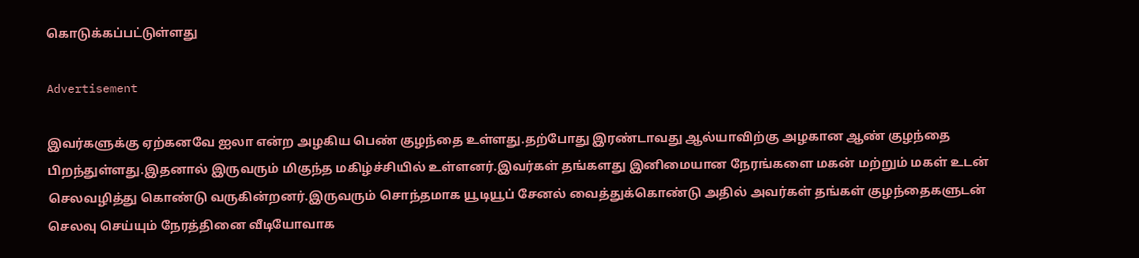கொடுக்கப்பட்டுள்ளது

Advertisement

இவர்களுக்கு ஏற்கனவே ஐலா என்ற அழகிய பெண் குழந்தை உள்ளது.தற்போது இரண்டாவது ஆல்யாவிற்கு அழகான ஆண் குழந்தை பிறந்துள்ளது.இதனால் இருவரும் மிகுந்த மகிழ்ச்சியில் உள்ளனர்.இவர்கள் தங்களது இனிமையான நேரங்களை மகன் மற்றும் மகள் உடன் செலவழித்து கொண்டு வருகின்றனர்.இருவரும் சொந்தமாக யூடியூப் சேனல் வைத்துக்கொண்டு அதில் அவர்கள் தங்கள் குழந்தைகளுடன் செலவு செய்யும் நேரத்தினை வீடியோவாக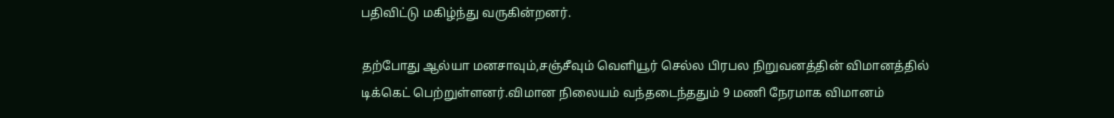பதிவிட்டு மகிழ்ந்து வருகின்றனர்.

தற்போது ஆல்யா மனசாவும்,சஞ்சீவும் வெளியூர் செல்ல பிரபல நிறுவனத்தின் விமானத்தில் டிக்கெட் பெற்றுள்ளனர்.விமான நிலையம் வந்தடைந்ததும் 9 மணி நேரமாக விமானம்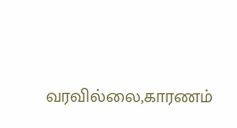வரவில்லை,காரணம்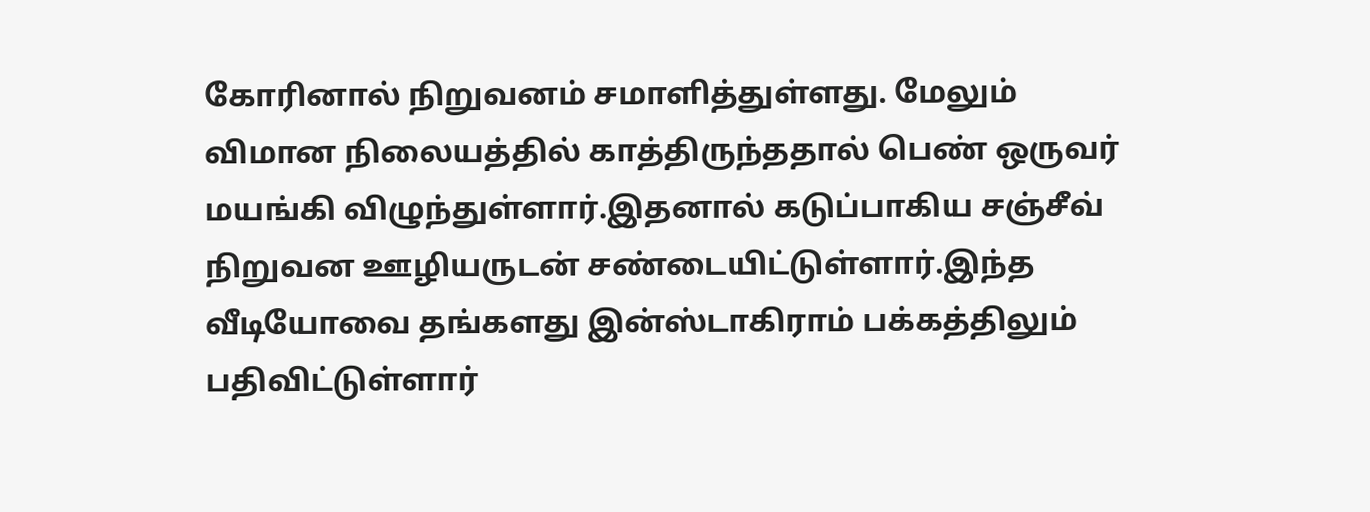கோரினால் நிறுவனம் சமாளித்துள்ளது. மேலும் விமான நிலையத்தில் காத்திருந்ததால் பெண் ஒருவர் மயங்கி விழுந்துள்ளார்.இதனால் கடுப்பாகிய சஞ்சீவ் நிறுவன ஊழியருடன் சண்டையிட்டுள்ளார்.இந்த வீடியோவை தங்களது இன்ஸ்டாகிராம் பக்கத்திலும் பதிவிட்டுள்ளார்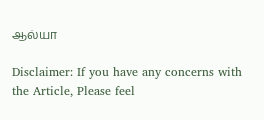ஆல்யா

Disclaimer: If you have any concerns with the Article, Please feel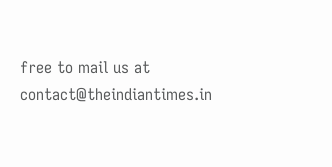free to mail us at contact@theindiantimes.in